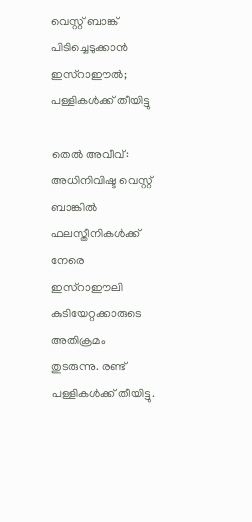വെസ്റ്റ് ബാങ്ക് പിടിച്ചെടുക്കാന്‍ ഇസ്‌റാഈല്‍; പള്ളികള്‍ക്ക് തീയിട്ടു

തെല്‍ അവീവ്: അധിനിവിഷ്ട വെസ്റ്റ് ബാങ്കില്‍ ഫലസ്തീനികള്‍ക്ക് നേരെ ഇസ്റാഈലി കുടിയേറ്റക്കാരുടെ അതിക്രമം തുടരുന്നു. രണ്ട് പള്ളികള്‍ക്ക് തീയിട്ടു.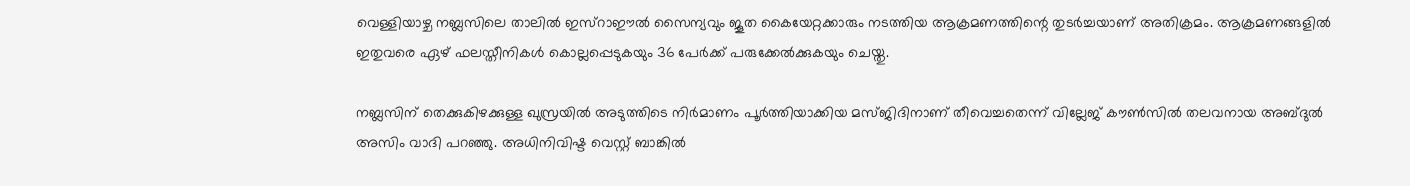വെള്ളിയാഴ്ച നബ്ലസിലെ താലില്‍ ഇസ്റാഈല്‍ സൈന്യവും ജൂത കൈയേറ്റക്കാരും നടത്തിയ ആക്രമണത്തിന്റെ തുടര്‍ച്ചയാണ് അതിക്രമം. ആക്രമണങ്ങളില്‍ ഇതുവരെ ഏഴ് ഫലസ്തീനികള്‍ കൊല്ലപ്പെടുകയും 36 പേര്‍ക്ക് പരുക്കേല്‍ക്കുകയും ചെയ്തു.

നബ്ലസിന് തെക്കുകിഴക്കുള്ള ഖുസ്രയില്‍ അടുത്തിടെ നിര്‍മാണം പൂര്‍ത്തിയാക്കിയ മസ്ജിദിനാണ് തീവെച്ചതെന്ന് വില്ലേജ് കൗണ്‍സില്‍ തലവനായ അബ്ദുല്‍ അസിം വാദി പറഞ്ഞു. അധിനിവിഷ്ട വെസ്റ്റ് ബാങ്കില്‍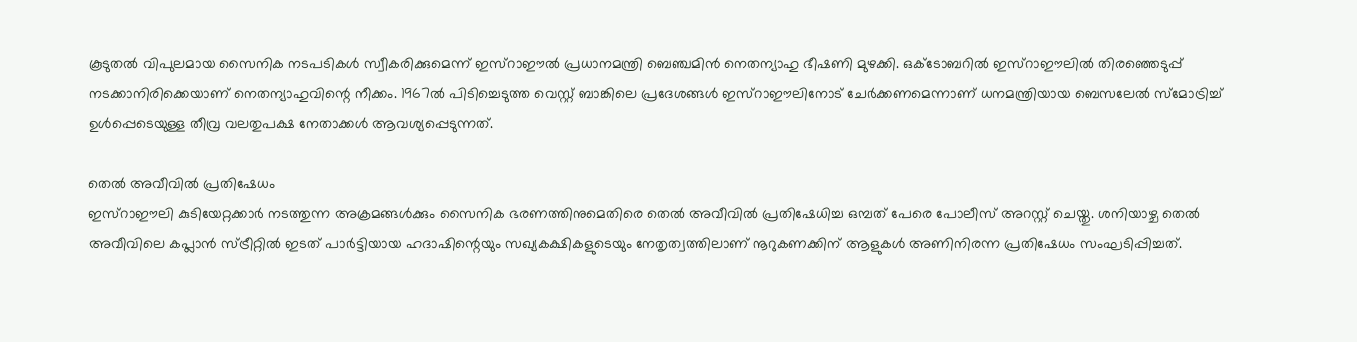കൂടുതല്‍ വിപുലമായ സൈനിക നടപടികള്‍ സ്വീകരിക്കുമെന്ന് ഇസ്റാഈല്‍ പ്രധാനമന്ത്രി ബെഞ്ചമിന്‍ നെതന്യാഹു ഭീഷണി മുഴക്കി. ഒക്ടോബറില്‍ ഇസ്റാഈലില്‍ തിരഞ്ഞെടുപ്പ് നടക്കാനിരിക്കെയാണ് നെതന്യാഹുവിന്റെ നീക്കം. 1967ല്‍ പിടിച്ചെടുത്ത വെസ്റ്റ് ബാങ്കിലെ പ്രദേശങ്ങള്‍ ഇസ്റാഈലിനോട് ചേര്‍ക്കണമെന്നാണ് ധനമന്ത്രിയായ ബെസലേല്‍ സ്മോട്രിച്ച് ഉള്‍പ്പെടെയുള്ള തീവ്ര വലതുപക്ഷ നേതാക്കള്‍ ആവശ്യപ്പെടുന്നത്.

തെല്‍ അവീവില്‍ പ്രതിഷേധം
ഇസ്റാഈലി കുടിയേറ്റക്കാര്‍ നടത്തുന്ന അക്രമങ്ങള്‍ക്കും സൈനിക ഭരണത്തിനുമെതിരെ തെല്‍ അവീവില്‍ പ്രതിഷേധിച്ച ഒമ്പത് പേരെ പോലീസ് അറസ്റ്റ് ചെയ്തു. ശനിയാഴ്ച തെല്‍ അവീവിലെ കപ്ലാന്‍ സ്ട്രീറ്റില്‍ ഇടത് പാര്‍ട്ടിയായ ഹദാഷിന്റെയും സഖ്യകക്ഷികളുടെയും നേതൃത്വത്തിലാണ് നൂറുകണക്കിന് ആളുകള്‍ അണിനിരന്ന പ്രതിഷേധം സംഘടിപ്പിച്ചത്.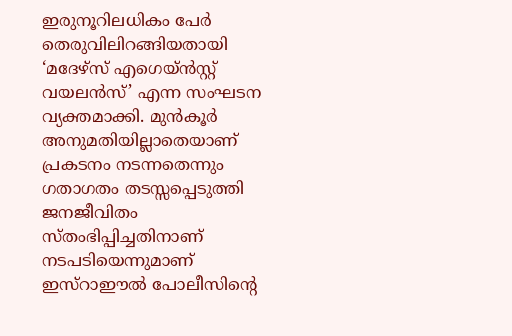ഇരുനൂറിലധികം പേര്‍ തെരുവിലിറങ്ങിയതായി ‘മദേഴ്സ് എഗെയ്ന്‍സ്റ്റ് വയലന്‍സ്’ എന്ന സംഘടന വ്യക്തമാക്കി. മുന്‍കൂര്‍ അനുമതിയില്ലാതെയാണ് പ്രകടനം നടന്നതെന്നും ഗതാഗതം തടസ്സപ്പെടുത്തി ജനജീവിതം സ്തംഭിപ്പിച്ചതിനാണ് നടപടിയെന്നുമാണ് ഇസ്റാഈല്‍ പോലീസിന്റെ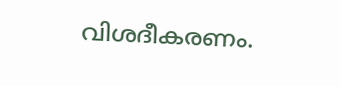വിശദീകരണം.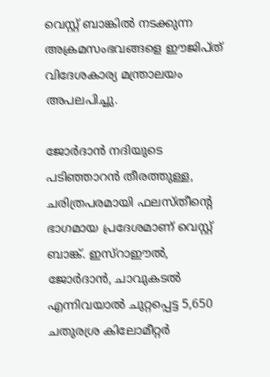വെസ്റ്റ് ബാങ്കില്‍ നടക്കുന്ന അക്രമസംഭവങ്ങളെ ഈജിപ്ത് വിദേശകാര്യ മന്ത്രാലയം അപലപിച്ചു.

ജോര്‍ദാന്‍ നദിയുടെ പടിഞ്ഞാറന്‍ തീരത്തുള്ള, ചരിത്രപരമായി ഫലസ്തീന്റെ ഭാഗമായ പ്രദേശമാണ് വെസ്റ്റ് ബാങ്ക്. ഇസ്റാഈല്‍, ജോര്‍ദാന്‍, ചാവുകടല്‍ എന്നിവയാല്‍ ചുറ്റപ്പെട്ട 5,650 ചതുരശ്ര കിലോമീറ്റര്‍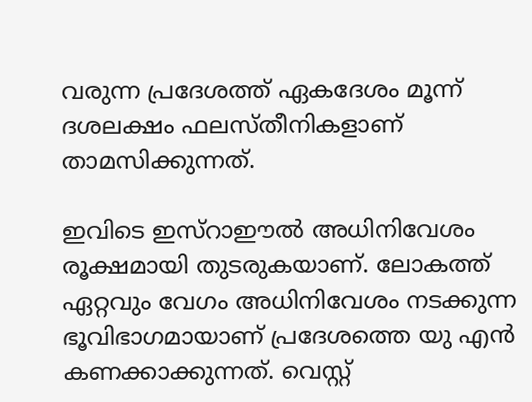വരുന്ന പ്രദേശത്ത് ഏകദേശം മൂന്ന് ദശലക്ഷം ഫലസ്തീനികളാണ് താമസിക്കുന്നത്.

ഇവിടെ ഇസ്‌റാഈല്‍ അധിനിവേശം രൂക്ഷമായി തുടരുകയാണ്. ലോകത്ത് ഏറ്റവും വേഗം അധിനിവേശം നടക്കുന്ന ഭൂവിഭാഗമായാണ് പ്രദേശത്തെ യു എന്‍ കണക്കാക്കുന്നത്. വെസ്റ്റ്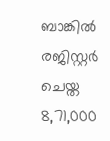ബാങ്കില്‍ രജിസ്റ്റര്‍ ചെയ്ത 8,71,000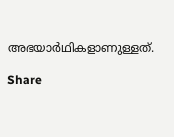അഭയാര്‍ഥികളാണുള്ളത്.

Share